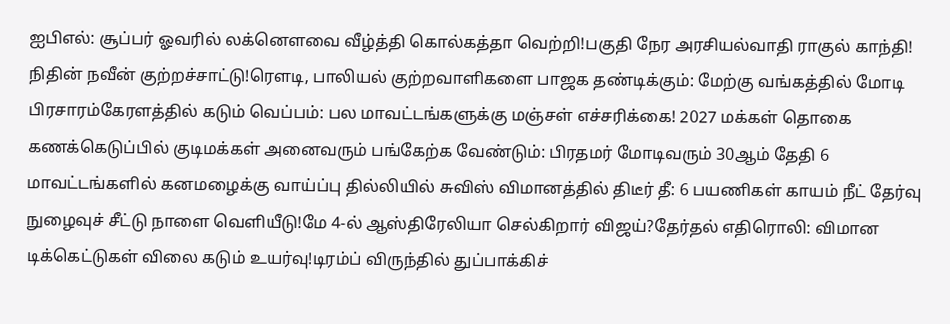ஐபிஎல்: சூப்பர் ஓவரில் லக்னௌவை வீழ்த்தி கொல்கத்தா வெற்றி!பகுதி நேர அரசியல்வாதி ராகுல் காந்தி! நிதின் நவீன் குற்றச்சாட்டு!ரெளடி, பாலியல் குற்றவாளிகளை பாஜக தண்டிக்கும்: மேற்கு வங்கத்தில் மோடி பிரசாரம்கேரளத்தில் கடும் வெப்பம்: பல மாவட்டங்களுக்கு மஞ்சள் எச்சரிக்கை! 2027 மக்கள் தொகை கணக்கெடுப்பில் குடிமக்கள் அனைவரும் பங்கேற்க வேண்டும்: பிரதமர் மோடிவரும் 30ஆம் தேதி 6 மாவட்டங்களில் கனமழைக்கு வாய்ப்பு தில்லியில் சுவிஸ் விமானத்தில் திடீர் தீ: 6 பயணிகள் காயம் நீட் தேர்வு நுழைவுச் சீட்டு நாளை வெளியீடு!மே 4-ல் ஆஸ்திரேலியா செல்கிறார் விஜய்?தேர்தல் எதிரொலி: விமான டிக்கெட்டுகள் விலை கடும் உயர்வு!டிரம்ப் விருந்தில் துப்பாக்கிச்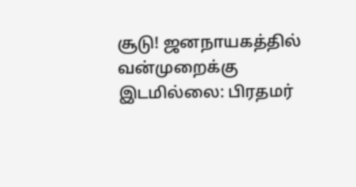சூடு! ஜனநாயகத்தில் வன்முறைக்கு இடமில்லை: பிரதமர்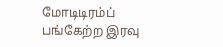மோடிடிரம்ப் பங்கேற்ற இரவு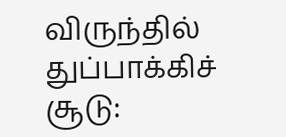விருந்தில் துப்பாக்கிச் சூடு: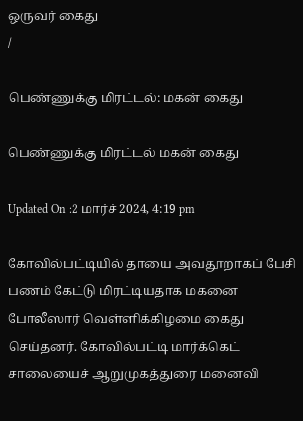ஒருவர் கைது
/

பெண்ணுக்கு மிரட்டல்: மகன் கைது

பெண்ணுக்கு மிரட்டல் மகன் கைது

Updated On :2 மார்ச் 2024, 4:19 pm

கோவில்பட்டியில் தாயை அவதூறாகப் பேசி பணம் கேட்டு மிரட்டியதாக மகனை போலீஸார் வெள்ளிக்கிழமை கைது செய்தனர். கோவில்பட்டி மார்க்கெட் சாலையைச் ஆறுமுகத்துரை மனைவி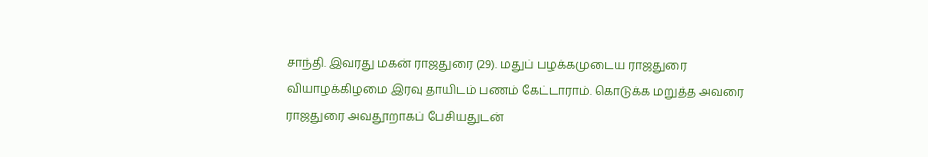சாந்தி. இவரது மகன் ராஜதுரை (29). மதுப் பழக்கமுடைய ராஜதுரை வியாழக்கிழமை இரவு தாயிடம் பணம் கேட்டாராம். கொடுக்க மறுத்த அவரை ராஜதுரை அவதூறாகப் பேசியதுடன்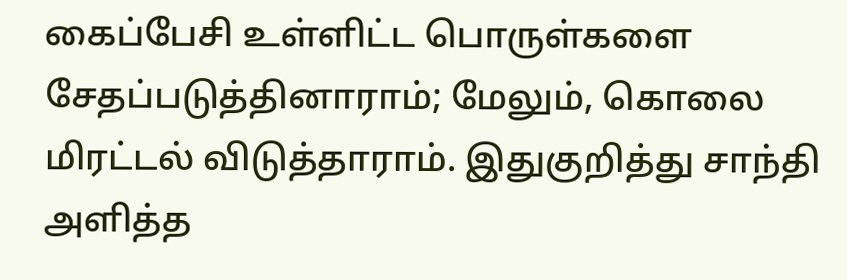கைப்பேசி உள்ளிட்ட பொருள்களை சேதப்படுத்தினாராம்; மேலும், கொலை மிரட்டல் விடுத்தாராம். இதுகுறித்து சாந்தி அளித்த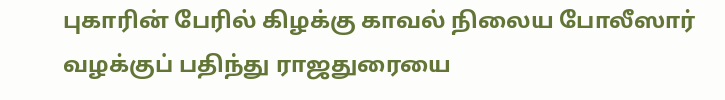புகாரின் பேரில் கிழக்கு காவல் நிலைய போலீஸார் வழக்குப் பதிந்து ராஜதுரையை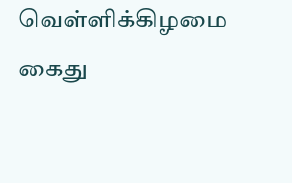வெள்ளிக்கிழமை கைது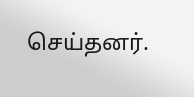செய்தனர்.